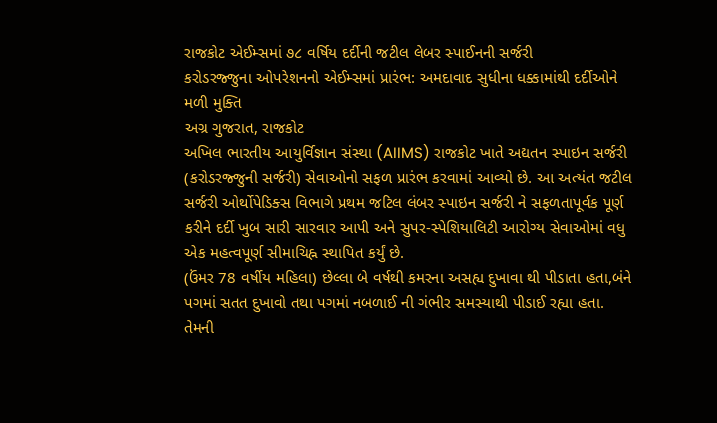રાજકોટ એઈમ્સમાં ૭૮ વર્ષિય દર્દીની જટીલ લેબર સ્પાઈનની સર્જરી
કરોડરજ્જુના ઓપરેશનનો એઈમ્સમાં પ્રારંભ: અમદાવાદ સુધીના ધક્કામાંથી દર્દીઓને મળી મુક્તિ
અગ્ર ગુજરાત, રાજકોટ
અખિલ ભારતીય આયુર્વિજ્ઞાન સંસ્થા (AIIMS) રાજકોટ ખાતે અદ્યતન સ્પાઇન સર્જરી (કરોડરજ્જુની સર્જરી) સેવાઓનો સફળ પ્રારંભ કરવામાં આવ્યો છે. આ અત્યંત જટીલ સર્જરી ઓર્થોપેડિક્સ વિભાગે પ્રથમ જટિલ લંબર સ્પાઇન સર્જરી ને સફળતાપૂર્વક પૂર્ણ કરીને દર્દી ખુબ સારી સારવાર આપી અને સુપર-સ્પેશિયાલિટી આરોગ્ય સેવાઓમાં વધુ એક મહત્વપૂર્ણ સીમાચિહ્ન સ્થાપિત કર્યું છે.
(ઉંમર 78 વર્ષીય મહિલા) છેલ્લા બે વર્ષથી કમરના અસહ્ય દુખાવા થી પીડાતા હતા,બંને પગમાં સતત દુખાવો તથા પગમાં નબળાઈ ની ગંભીર સમસ્યાથી પીડાઈ રહ્યા હતા. તેમની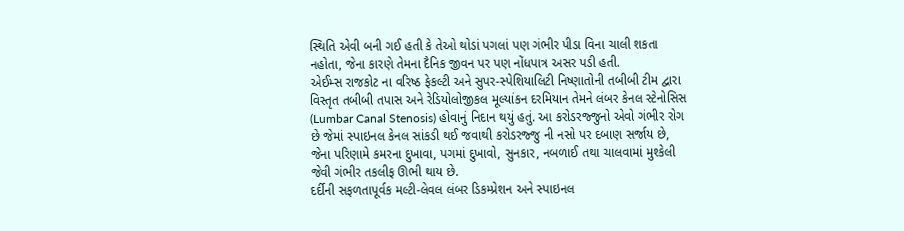સ્થિતિ એવી બની ગઈ હતી કે તેઓ થોડાં પગલાં પણ ગંભીર પીડા વિના ચાલી શકતા નહોતા, જેના કારણે તેમના દૈનિક જીવન પર પણ નોંધપાત્ર અસર પડી હતી.
એઈમ્સ રાજકોટ ના વરિષ્ઠ ફેકલ્ટી અને સુપર-સ્પેશિયાલિટી નિષ્ણાતોની તબીબી ટીમ દ્વારા વિસ્તૃત તબીબી તપાસ અને રેડિયોલોજીકલ મૂલ્યાંકન દરમિયાન તેમને લંબર કેનલ સ્ટેનોસિસ (Lumbar Canal Stenosis) હોવાનું નિદાન થયું હતું. આ કરોડરજ્જુનો એવો ગંભીર રોગ છે જેમાં સ્પાઇનલ કેનલ સાંકડી થઈ જવાથી કરોડરજ્જુ ની નસો પર દબાણ સર્જાય છે, જેના પરિણામે કમરના દુખાવા, પગમાં દુખાવો, સુનકાર, નબળાઈ તથા ચાલવામાં મુશ્કેલી જેવી ગંભીર તકલીફ ઊભી થાય છે.
દર્દીની સફળતાપૂર્વક મલ્ટી-લેવલ લંબર ડિકમ્પ્રેશન અને સ્પાઇનલ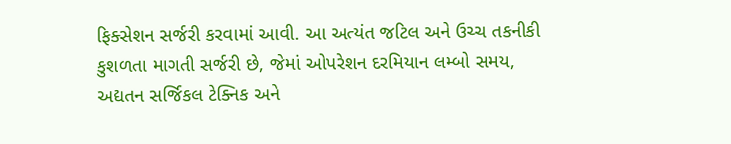ફિક્સેશન સર્જરી કરવામાં આવી. આ અત્યંત જટિલ અને ઉચ્ચ તકનીકી કુશળતા માગતી સર્જરી છે, જેમાં ઓપરેશન દરમિયાન લમ્બો સમય, અદ્યતન સર્જિકલ ટેક્નિક અને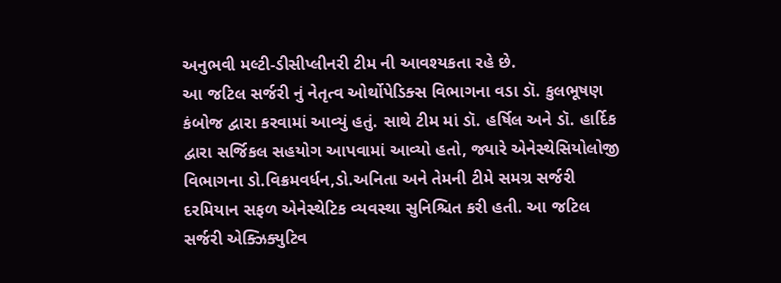અનુભવી મલ્ટી-ડીસીપ્લીનરી ટીમ ની આવશ્યકતા રહે છે.
આ જટિલ સર્જરી નું નેતૃત્વ ઓર્થોપેડિક્સ વિભાગના વડા ડૉ. કુલભૂષણ કંબોજ દ્વારા કરવામાં આવ્યું હતું. સાથે ટીમ માં ડૉ. હર્ષિલ અને ડૉ. હાર્દિક દ્વારા સર્જિકલ સહયોગ આપવામાં આવ્યો હતો, જ્યારે એનેસ્થેસિયોલોજી વિભાગના ડો.વિક્રમવર્ધન,ડો.અનિતા અને તેમની ટીમે સમગ્ર સર્જરી દરમિયાન સફળ એનેસ્થેટિક વ્યવસ્થા સુનિશ્ચિત કરી હતી. આ જટિલ સર્જરી એક્ઝિક્યુટિવ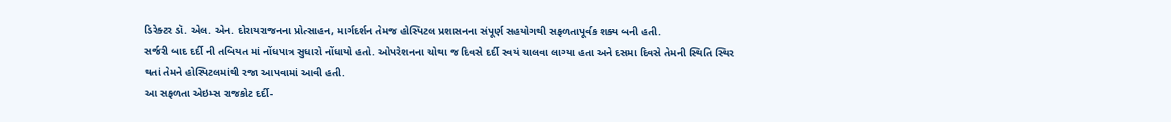ડિરેક્ટર ડૉ. એલ. એન. દોરાયરાજનના પ્રોત્સાહન, માર્ગદર્શન તેમજ હોસ્પિટલ પ્રશાસનના સંપૂર્ણ સહયોગથી સફળતાપૂર્વક શક્ય બની હતી.
સર્જરી બાદ દર્દી ની તબિયત માં નોંધપાત્ર સુધારો નોંધાયો હતો. ઓપરેશનના ચોથા જ દિવસે દર્દી સ્વયં ચાલવા લાગ્યા હતા અને દસમા દિવસે તેમની સ્થિતિ સ્થિર થતાં તેમને હોસ્પિટલમાંથી રજા આપવામાં આવી હતી.
આ સફળતા એઇમ્સ રાજકોટ દર્દી-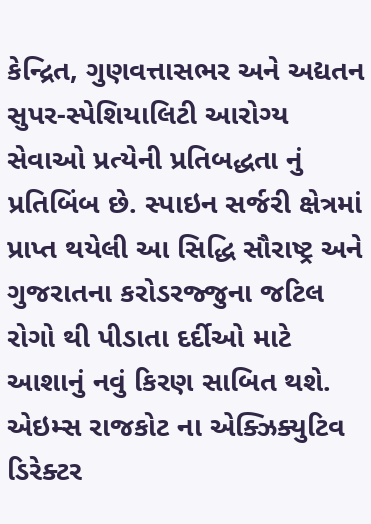કેન્દ્રિત, ગુણવત્તાસભર અને અદ્યતન સુપર-સ્પેશિયાલિટી આરોગ્ય સેવાઓ પ્રત્યેની પ્રતિબદ્ધતા નું પ્રતિબિંબ છે. સ્પાઇન સર્જરી ક્ષેત્રમાં પ્રાપ્ત થયેલી આ સિદ્ધિ સૌરાષ્ટ્ર અને ગુજરાતના કરોડરજ્જુના જટિલ રોગો થી પીડાતા દર્દીઓ માટે આશાનું નવું કિરણ સાબિત થશે.
એઇમ્સ રાજકોટ ના એક્ઝિક્યુટિવ ડિરેક્ટર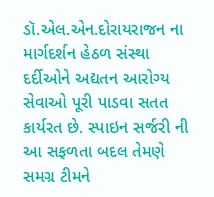ડૉ.એલ.એન.દોરાયરાજન ના માર્ગદર્શન હેઠળ સંસ્થા દર્દીઓને અદ્યતન આરોગ્ય સેવાઓ પૂરી પાડવા સતત કાર્યરત છે. સ્પાઇન સર્જરી ની આ સફળતા બદલ તેમણે સમગ્ર ટીમને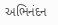અભિનંદન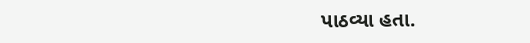પાઠવ્યા હતા.